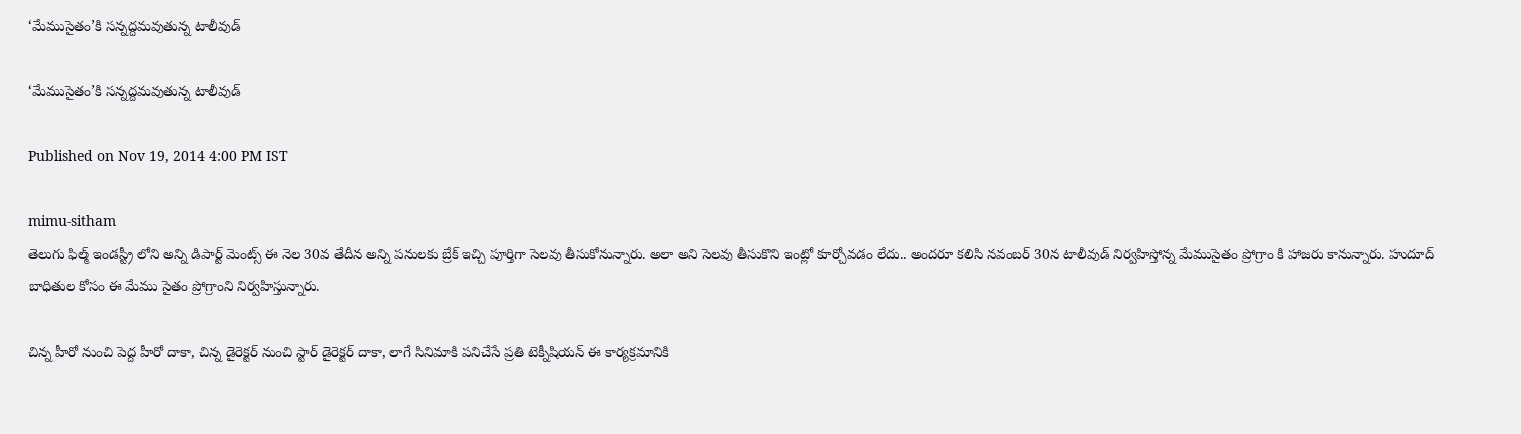‘మేముసైతం’కి సన్నద్దమవుతున్న టాలీవుడ్

‘మేముసైతం’కి సన్నద్దమవుతున్న టాలీవుడ్

Published on Nov 19, 2014 4:00 PM IST

mimu-sitham
తెలుగు ఫిల్మ్ ఇండస్ట్రీ లోని అన్ని డిపార్ట్ మెంట్స్ ఈ నెల 30వ తేదీన అన్ని పనులకు బ్రేక్ ఇచ్చి పూర్తిగా సెలవు తీసుకోనున్నారు. అలా అని సెలవు తీసుకొని ఇంట్లో కూర్చోవడం లేదు.. అందరూ కలిసి నవంబర్ 30న టాలీవుడ్ నిర్వహిస్తోన్న మేముసైతం ప్రోగ్రాం కి హాజరు కానున్నారు. హుదూద్ బాధితుల కోసం ఈ మేము సైతం ప్రోగ్రాంని నిర్వహిస్తున్నారు.

చిన్న హీరో నుంచి పెద్ద హీరో దాకా, చిన్న డైరెక్టర్ నుంచి స్టార్ డైరెక్టర్ దాకా, లాగే సినిమాకి పనిచేసే ప్రతి టెక్నీషియన్ ఈ కార్యక్రమానికి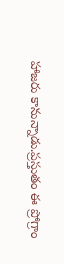హాజరు కానున్నాడు.ప్రస్తుతం ఈ ప్రోగ్రాం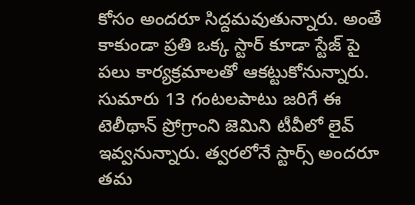కోసం అందరూ సిద్దమవుతున్నారు. అంతే కాకుండా ప్రతి ఒక్క స్టార్ కూడా స్టేజ్ పై పలు కార్యక్రమాలతో ఆకట్టుకోనున్నారు. సుమారు 13 గంటలపాటు జరిగే ఈ టెలీథాన్ ప్రోగ్రాంని జెమిని టీవీలో లైవ్ ఇవ్వనున్నారు. త్వరలోనే స్టార్స్ అందరూ తమ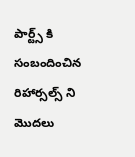పార్ట్స్ కి సంబందించిన రిహార్సల్స్ ని మొదలు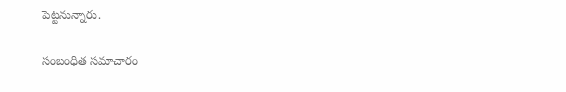పెట్టనున్నారు.

సంబంధిత సమాచారం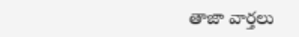తాజా వార్తలు